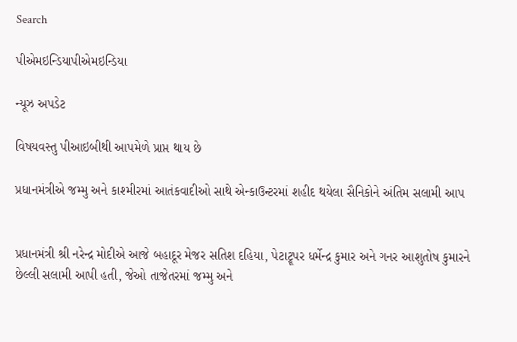Search

પીએમઇન્ડિયાપીએમઇન્ડિયા

ન્યૂઝ અપડેટ

વિષયવસ્તુ પીઆઇબીથી આપમેળે પ્રાપ્ત થાય છે

પ્રધાનમંત્રીએ જમ્મુ અને કાશ્મીરમાં આતંકવાદીઓ સાથે એન્કાઉન્ટરમાં શહીદ થયેલા સૈનિકોને અંતિમ સલામી આપ


પ્રધાનમંત્રી શ્રી નરેન્દ્ર મોદીએ આજે બહાદૂર મેજર સતિશ દહિયા, પેટાટ્રૂપર ધર્મેન્દ્ર કુમાર અને ગનર આશુતોષ કુમારને છેલ્લી સલામી આપી હતી, જેઓ તાજેતરમાં જમ્મુ અને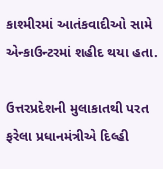કાશ્મીરમાં આતંકવાદીઓ સામે એન્કાઉન્ટરમાં શહીદ થયા હતા.

ઉત્તરપ્રદેશની મુલાકાતથી પરત ફરેલા પ્રધાનમંત્રીએ દિલ્હી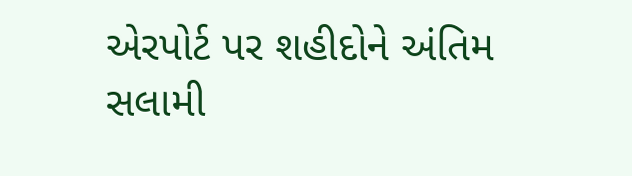એરપોર્ટ પર શહીદોને અંતિમ સલામી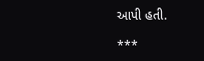આપી હતી.

***